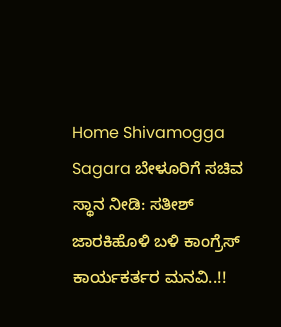Home Shivamogga Sagara ಬೇಳೂರಿಗೆ ಸಚಿವ ಸ್ಥಾನ ನೀಡಿ: ಸತೀಶ್ ಜಾರಕಿಹೊಳಿ ಬಳಿ ಕಾಂಗ್ರೆಸ್ ಕಾರ್ಯಕರ್ತರ ಮನವಿ..!!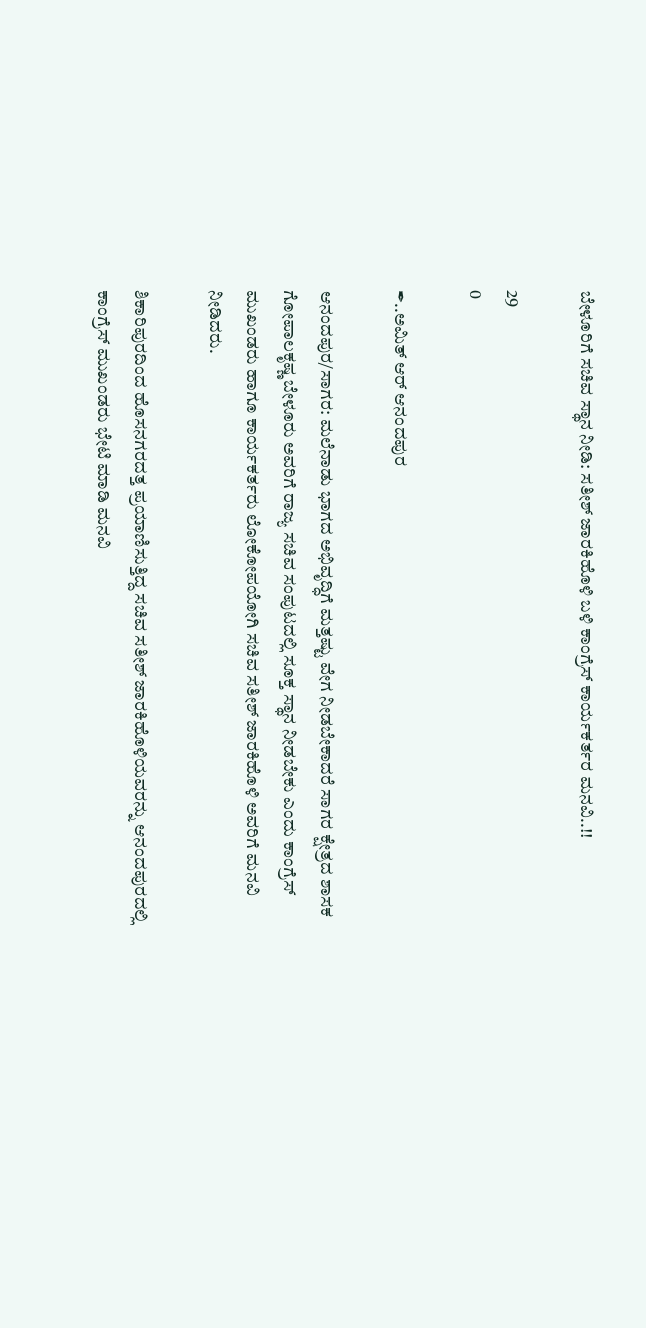ಬೇಳೂರಿಗೆ ಸಚಿವ ಸ್ಥಾನ ನೀಡಿ: ಸತೀಶ್ ಜಾರಕಿಹೊಳಿ ಬಳಿ ಕಾಂಗ್ರೆಸ್ ಕಾರ್ಯಕರ್ತರ ಮನವಿ..!!

29
0

✒..ಅಮಿತ್ ಆರ್ ಆನಂದಪುರ

ಆನಂದಪುರ/ಸಾಗರ: ಮಲೆನಾಡು ಭಾಗದ ಅಭಿವೃದ್ಧಿಗೆ ಮತ್ತಷ್ಟು ವೇಗ ನೀಡಬೇಕಾದರೆ ಸಾಗರ ಕ್ಷೇತ್ರದ ಶಾಸಕ ಗೋಪಾಲಕೃಷ್ಣ ಬೇಳೂರು ಅವರಿಗೆ ರಾಜ್ಯ ಸಚಿವ ಸಂಪುಟದಲ್ಲಿ ಸೂಕ್ತ ಸ್ಥಾನ ನೀಡಬೇಕು ಎಂದು ಕಾಂಗ್ರೆಸ್ ಮುಖಂಡರು ಹಾಗೂ ಕಾರ್ಯಕರ್ತರು ಲೋಕೋಪಯೋಗಿ ಸಚಿವ ಸತೀಶ್ ಜಾರಕಿಹೊಳಿ ಅವರಿಗೆ ಮನವಿ ನೀಡಿದರು.

ಶಿಕಾರಿಪುರದಿಂದ ಹೊಸನಗರದತ್ತ ಪ್ರಯಾಣಿಸುತ್ತಿದ್ದ ಸಚಿವ ಸತೀಶ್ ಜಾರಕಿಹೊಳಿಯವರನ್ನು ಆನಂದಪುರದಲ್ಲಿ ಕಾಂಗ್ರೆಸ್ ಮುಖಂಡರು ಭೇಟಿ ಮಾಡಿ ಮನವಿ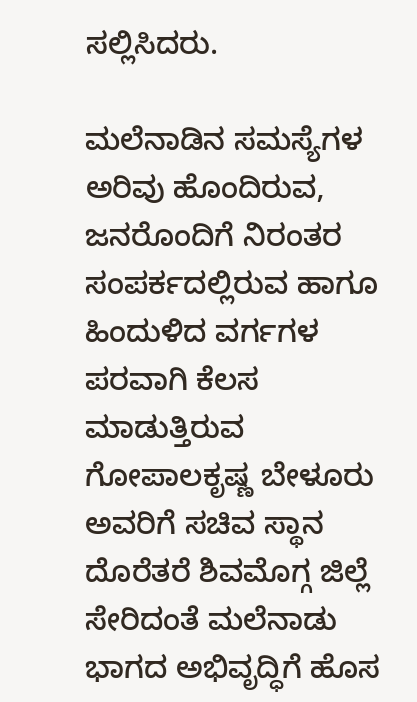ಸಲ್ಲಿಸಿದರು.

ಮಲೆನಾಡಿನ ಸಮಸ್ಯೆಗಳ ಅರಿವು ಹೊಂದಿರುವ, ಜನರೊಂದಿಗೆ ನಿರಂತರ ಸಂಪರ್ಕದಲ್ಲಿರುವ ಹಾಗೂ ಹಿಂದುಳಿದ ವರ್ಗಗಳ ಪರವಾಗಿ ಕೆಲಸ ಮಾಡುತ್ತಿರುವ ಗೋಪಾಲಕೃಷ್ಣ ಬೇಳೂರು ಅವರಿಗೆ ಸಚಿವ ಸ್ಥಾನ ದೊರೆತರೆ ಶಿವಮೊಗ್ಗ ಜಿಲ್ಲೆ ಸೇರಿದಂತೆ ಮಲೆನಾಡು ಭಾಗದ ಅಭಿವೃದ್ಧಿಗೆ ಹೊಸ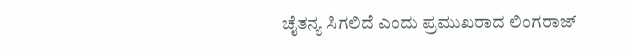ಚೈತನ್ಯ ಸಿಗಲಿದೆ ಎಂದು ಪ್ರಮುಖರಾದ ಲಿಂಗರಾಜ್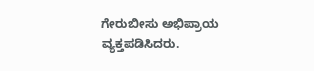ಗೇರುಬೀಸು ಅಭಿಪ್ರಾಯ ವ್ಯಕ್ತಪಡಿಸಿದರು.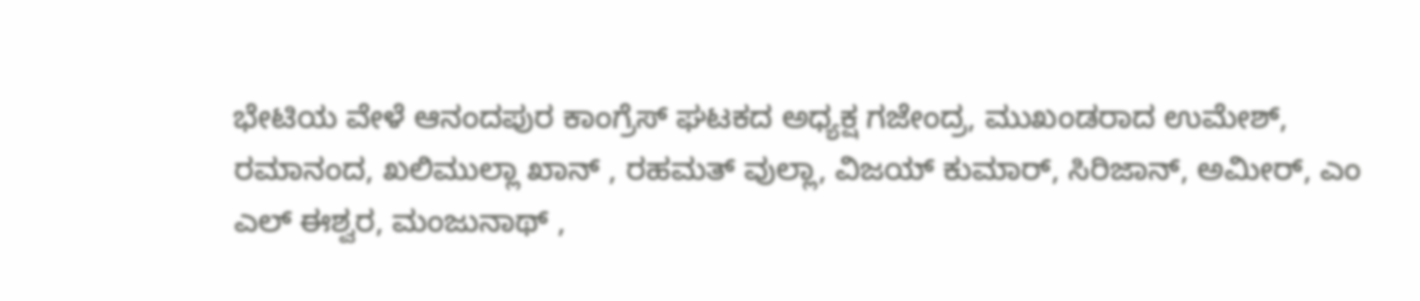ಭೇಟಿಯ ವೇಳೆ ಆನಂದಪುರ ಕಾಂಗ್ರೆಸ್ ಘಟಕದ ಅಧ್ಯಕ್ಷ ಗಜೇಂದ್ರ, ಮುಖಂಡರಾದ ಉಮೇಶ್, ರಮಾನಂದ, ಖಲಿಮುಲ್ಲಾ ಖಾನ್ , ರಹಮತ್ ವುಲ್ಲಾ, ವಿಜಯ್ ಕುಮಾರ್, ಸಿರಿಜಾನ್, ಅಮೀರ್, ಎಂ ಎಲ್ ಈಶ್ವರ, ಮಂಜುನಾಥ್ ,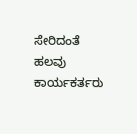ಸೇರಿದಂತೆ ಹಲವು ಕಾರ್ಯಕರ್ತರು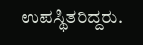ಉಪಸ್ಥಿತರಿದ್ದರು.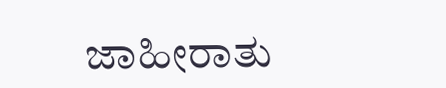ಜಾಹೀರಾತು